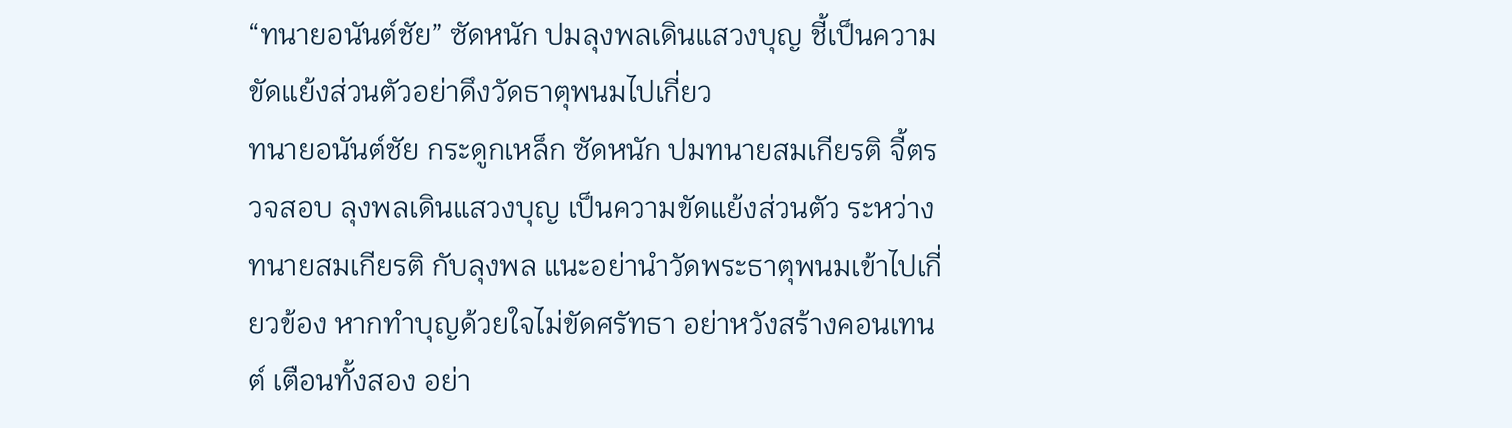“ทนายอนันต์ชัย” ซัดหนัก ปมลุงพลเดินแสวงบุญ ชี้เป็นความขัดแย้งส่วนตัวอย่าดึงวัดธาตุพนมไปเกี่ยว
ทนายอนันต์ชัย กระดูกเหล็ก ซัดหนัก ปมทนายสมเกียรติ จี้ตรวจสอบ ลุงพลเดินแสวงบุญ เป็นความขัดแย้งส่วนตัว ระหว่าง ทนายสมเกียรติ กับลุงพล แนะอย่านำวัดพระธาตุพนมเข้าไปเกี่ยวข้อง หากทำบุญด้วยใจไม่ขัดศรัทธา อย่าหวังสร้างคอนเทนต์ เตือนทั้งสอง อย่า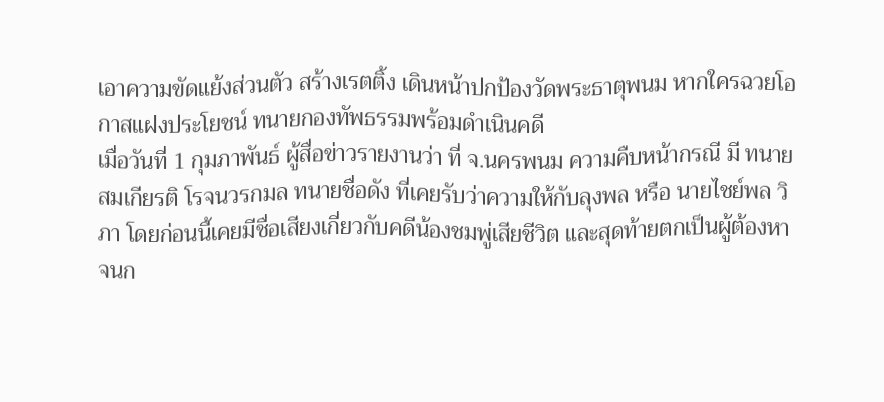เอาความขัดแย้งส่วนตัว สร้างเรตติ้ง เดินหน้าปกป้องวัดพระธาตุพนม หากใครฉวยโอกาสแฝงประโยชน์ ทนายกองทัพธรรมพร้อมดำเนินคดี
เมื่อวันที่ 1 กุมภาพันธ์ ผู้สื่อข่าวรายงานว่า ที่ จ.นครพนม ความคืบหน้ากรณี มี ทนายสมเกียรติ โรจนวรกมล ทนายชื่อดัง ที่เคยรับว่าความให้กับลุงพล หรือ นายไชย์พล วิภา โดยก่อนนี้เคยมีชื่อเสียงเกี่ยวกับคดีน้องชมพู่เสียชีวิต และสุดท้ายตกเป็นผู้ต้องหา จนก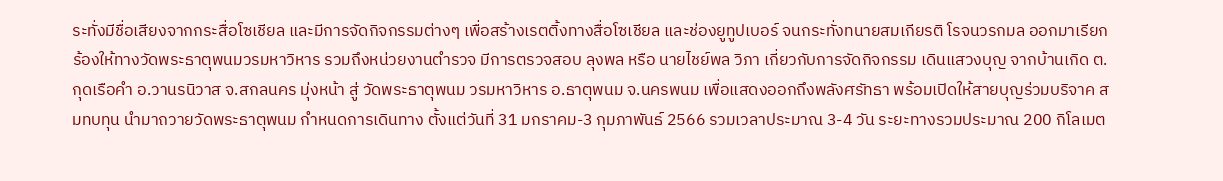ระทั่งมีชื่อเสียงจากกระสื่อโซเชียล และมีการจัดกิจกรรมต่างๆ เพื่อสร้างเรตติ้งทางสื่อโซเชียล และช่องยูทูปเบอร์ จนกระทั่งทนายสมเกียรติ โรจนวรกมล ออกมาเรียกร้องให้ทางวัดพระธาตุพนมวรมหาวิหาร รวมถึงหน่วยงานตำรวจ มีการตรวจสอบ ลุงพล หรือ นายไชย์พล วิภา เกี่ยวกับการจัดกิจกรรม เดินแสวงบุญ จากบ้านเกิด ต.กุดเรือคำ อ.วานรนิวาส จ.สกลนคร มุ่งหน้า สู่ วัดพระธาตุพนม วรมหาวิหาร อ.ธาตุพนม จ.นครพนม เพื่อแสดงออกถึงพลังศรัทธา พร้อมเปิดให้สายบุญร่วมบริจาค สมทบทุน นำมาถวายวัดพระธาตุพนม กำหนดการเดินทาง ตั้งแต่วันที่ 31 มกราคม-3 กุมภาพันธ์ 2566 รวมเวลาประมาณ 3-4 วัน ระยะทางรวมประมาณ 200 กิโลเมต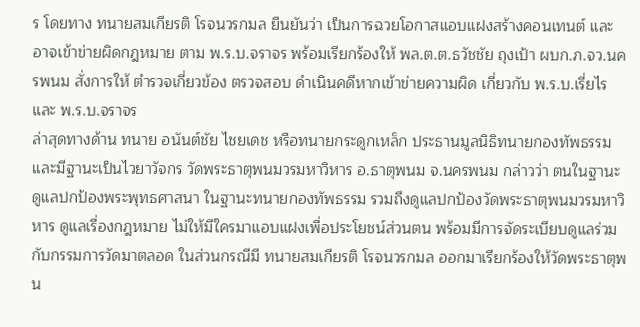ร โดยทาง ทนายสมเกียรติ โรจนวรกมล ยืนยันว่า เป็นการฉวยโอกาสแอบแฝงสร้างคอนเทนต์ และอาจเข้าข่ายผิดกฎหมาย ตาม พ.ร.บ.จราจร พร้อมเรียกร้องให้ พล.ต.ต.ธวัชชัย ถุงเป้า ผบก.ภ.จว.นครพนม สั่งการให้ ตำรวจเกี่ยวข้อง ตรวจสอบ ดำเนินคดีหากเข้าข่ายความผิด เกี่ยวกับ พ.ร.บ.เรี่ยไร และ พ.ร.บ.จราจร
ล่าสุดทางด้าน ทนาย อนันต์ชัย ไชยเดช หรือทนายกระดูกเหล็ก ประธานมูลนิธิทนายกองทัพธรรม และมีฐานะเป็นไวยาวัจกร วัดพระธาตุพนมวรมหาวิหาร อ.ธาตุพนม จ.นครพนม กล่าวว่า ตนในฐานะดูแลปกป้องพระพุทธศาสนา ในฐานะทนายกองทัพธรรม รวมถึงดูแลปกป้องวัดพระธาตุพนมวรมหาวิหาร ดูแลเรื่องกฎหมาย ไม่ให้มีใครมาแอบแฝงเพื่อประโยชน์ส่วนตน พร้อมมีการจัดระเบียบดูแลร่วมกับกรรมการวัดมาตลอด ในส่วนกรณีมี ทนายสมเกียรติ โรจนวรกมล ออกมาเรียกร้องให้วัดพระธาตุพน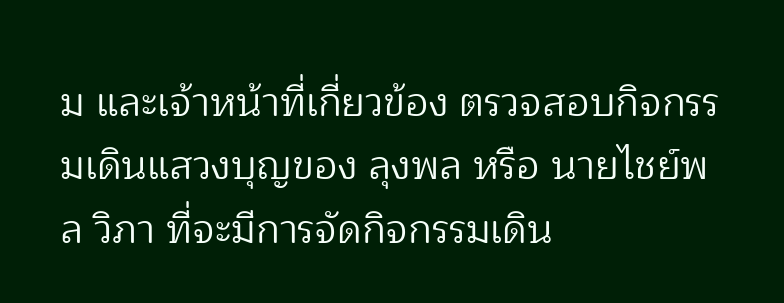ม และเจ้าหน้าที่เกี่ยวข้อง ตรวจสอบกิจกรรมเดินแสวงบุญของ ลุงพล หรือ นายไชย์พล วิภา ที่จะมีการจัดกิจกรรมเดิน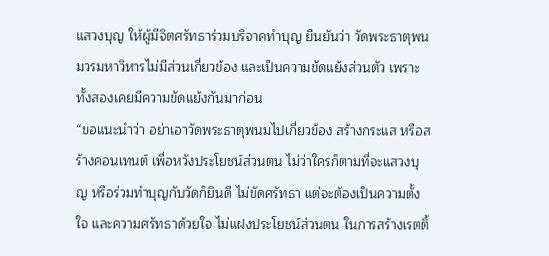แสวงบุญ ให้ผู้มีจิตศรัทธาร่วมบริจาคทำบุญ ยืนยันว่า วัดพระธาตุพนมวรมหาวิหารไม่มีส่วนเกี่ยวข้อง และเป็นความขัดแย้งส่วนตัว เพราะทั้งสองเคยมีความขัดแย้งกันมาก่อน
“ขอแนะนำว่า อย่าเอาวัดพระธาตุพนมไปเกี่ยวข้อง สร้างกระแส หรือสร้างคอนเทนต์ เพื่อหวังประโยชน์ส่วนตน ไม่ว่าใครก็ตามที่จะแสวงบุญ หรือร่วมทำบุญกับวัดก็ยินดี ไม่ขัดศรัทธา แต่จะต้องเป็นความตั้งใจ และความศรัทธาด้วยใจ ไม่แฝงประโยชน์ส่วนตน ในการสร้างเรตติ้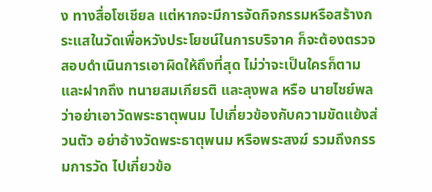ง ทางสื่อโซเชียล แต่หากจะมีการจัดกิจกรรมหรือสร้างกระแสในวัดเพื่อหวังประโยชน์ในการบริจาค ก็จะต้องตรวจสอบดำเนินการเอาผิดให้ถึงที่สุด ไม่ว่าจะเป็นใครก็ตาม และฝากถึง ทนายสมเกียรติ และลุงพล หรือ นายไชย์พล ว่าอย่าเอาวัดพระธาตุพนม ไปเกี่ยวข้องกับความขัดแย้งส่วนตัว อย่าอ้างวัดพระธาตุพนม หรือพระสงฆ์ รวมถึงกรรมการวัด ไปเกี่ยวข้อ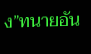ง”ทนายอัน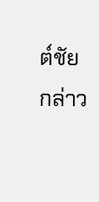ต์ชัยกล่าว